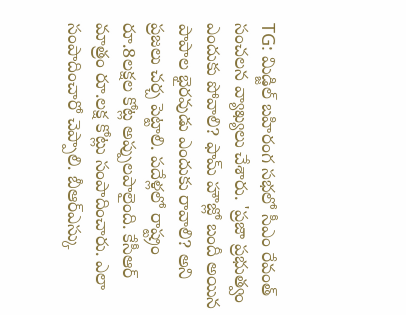TG: మిడ్జిల్ బహిరంగ సభలో సీఎం రేవంత్ సంచలన వ్యాఖ్యలు చేశారు. 'ప్రజా ప్రభుత్వం ఎందుకు పోవాలి? ఫామ్ హౌజ్లో బందీ అయిన పాపాల భైరవుడు ఎందుకు రావాలి? అని ప్రజలు చర్చ పెట్టాలి. పదేళ్లలో రాష్ట్రం రూ.8లక్షల కోట్ల అప్పులపాలైంది. కేసీఆర్ మాత్రం రూ.లక్ష కోట్లు సంపాదించారు. ఎలా సంపాదించారో చెప్పాలి. బీఆర్ఎస్కు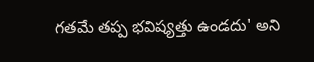గతమే తప్ప భవిష్యత్తు ఉండదు' అని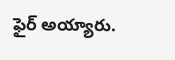ఫైర్ అయ్యారు.